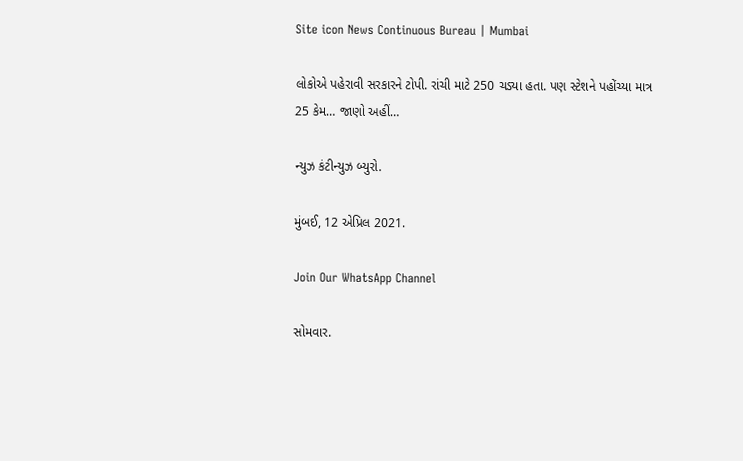Site icon News Continuous Bureau | Mumbai

લોકોએ પહેરાવી સરકારને ટોપી. રાંચી માટે 250 ચડ્યા હતા. પણ સ્ટેશને પહોંચ્યા માત્ર 25 કેમ… જાણો અહીં…

ન્યુઝ કંટીન્યુઝ બ્યુરો.

મુંબઈ, 12 એપ્રિલ 2021.

Join Our WhatsApp Channel

સોમવાર.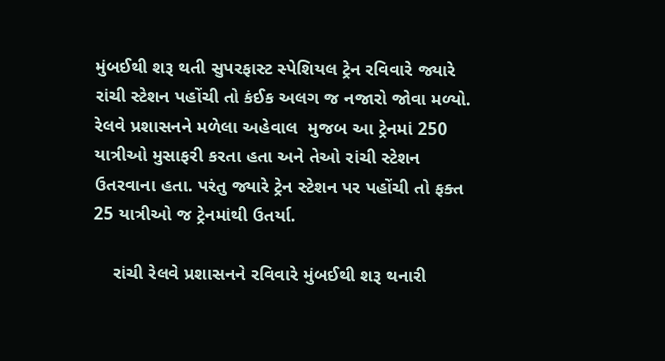મુંબઈથી શરૂ થતી સુપરફાસ્ટ સ્પેશિયલ ટ્રેન રવિવારે જ્યારે રાંચી સ્ટેશન પહોંચી તો કંઈક અલગ જ નજારો જોવા મળ્યો. રેલવે પ્રશાસનને મળેલા અહેવાલ  મુજબ આ ટ્રેનમાં 250 યાત્રીઓ મુસાફરી કરતા હતા અને તેઓ રાંચી સ્ટેશન ઉતરવાના હતા. પરંતુ જ્યારે ટ્રેન સ્ટેશન પર પહોંચી તો ફક્ત 25 યાત્રીઓ જ ટ્રેનમાંથી ઉતર્યા.

    રાંચી રેલવે પ્રશાસનને રવિવારે મુંબઈથી શરૂ થનારી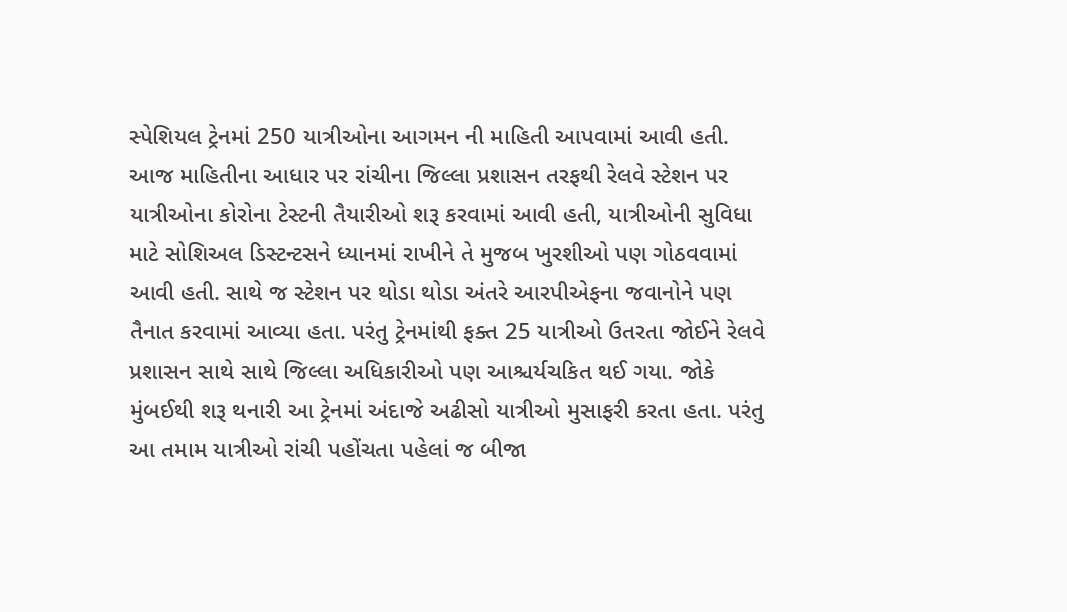સ્પેશિયલ ટ્રેનમાં 250 યાત્રીઓના આગમન ની માહિતી આપવામાં આવી હતી. આજ માહિતીના આધાર પર રાંચીના જિલ્લા પ્રશાસન તરફથી રેલવે સ્ટેશન પર યાત્રીઓના કોરોના ટેસ્ટની તૈયારીઓ શરૂ કરવામાં આવી હતી, યાત્રીઓની સુવિધા માટે સોશિઅલ ડિસ્ટન્ટસને ધ્યાનમાં રાખીને તે મુજબ ખુરશીઓ પણ ગોઠવવામાં આવી હતી. સાથે જ સ્ટેશન પર થોડા થોડા અંતરે આરપીએફના જવાનોને પણ તૈનાત કરવામાં આવ્યા હતા. પરંતુ ટ્રેનમાંથી ફક્ત 25 યાત્રીઓ ઉતરતા જોઈને રેલવે પ્રશાસન સાથે સાથે જિલ્લા અધિકારીઓ પણ આશ્ચર્યચકિત થઈ ગયા. જોકે મુંબઈથી શરૂ થનારી આ ટ્રેનમાં અંદાજે અઢીસો યાત્રીઓ મુસાફરી કરતા હતા. પરંતુ આ તમામ યાત્રીઓ રાંચી પહોંચતા પહેલાં જ બીજા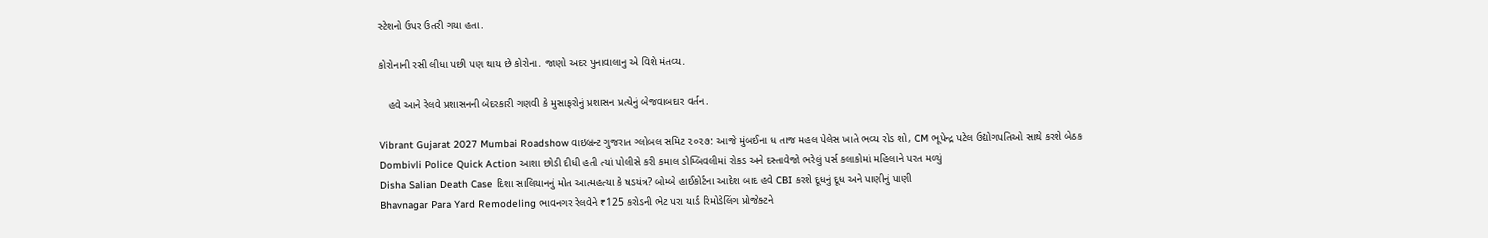સ્ટેશનો ઉપર ઉતરી ગયા હતા.

કોરોનાની રસી લીધા પછી પણ થાય છે કોરોના. જાણો અદર પુનાવાલાનુ એ વિશે મંતવ્ય.

   હવે આને રેલવે પ્રશાસનની બેદરકારી ગણવી કે મુસાફરોનું પ્રશાસન પ્રત્યેનું બેજવાબદાર વર્તન.

Vibrant Gujarat 2027 Mumbai Roadshow વાઇબ્રન્ટ ગુજરાત ગ્લોબલ સમિટ ૨૦૨૭: આજે મુંબઈના ધ તાજ મહલ પેલેસ ખાતે ભવ્ય રોડ શો, CM ભૂપેન્દ્ર પટેલ ઉદ્યોગપતિઓ સાથે કરશે બેઠક
Dombivli Police Quick Action આશા છોડી દીધી હતી ત્યાં પોલીસે કરી કમાલ ડોમ્બિવલીમાં રોકડ અને દસ્તાવેજો ભરેલું પર્સ કલાકોમાં મહિલાને પરત મળ્યું
Disha Salian Death Case દિશા સાલિયાનનું મોત આત્મહત્યા કે ષડયંત્ર? બોમ્બે હાઈકોર્ટના આદેશ બાદ હવે CBI કરશે દૂધનું દૂધ અને પાણીનું પાણી
Bhavnagar Para Yard Remodeling ભાવનગર રેલવેને ₹125 કરોડની ભેટ પરા યાર્ડ રિમોડેલિંગ પ્રોજેક્ટને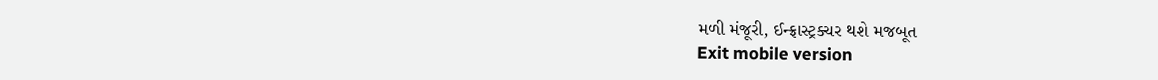મળી મંજૂરી, ઈન્ફ્રાસ્ટ્રક્ચર થશે મજબૂત
Exit mobile version